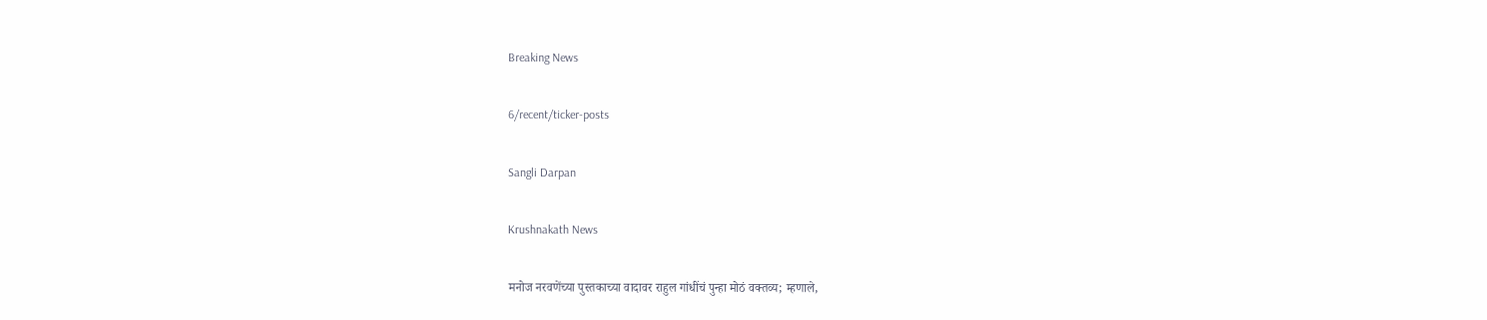Breaking News

6/recent/ticker-posts

Sangli Darpan

Krushnakath News

मनोज नरवणेंच्या पुस्तकाच्या वादावर राहुल गांधींचं पुन्हा मोठं वक्तव्य; म्हणाले,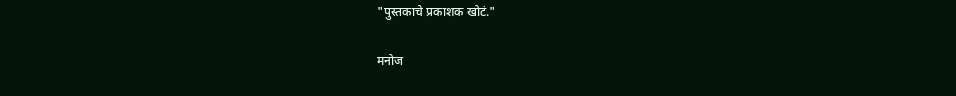"पुस्तकाचे प्रकाशक खोटं."

मनोज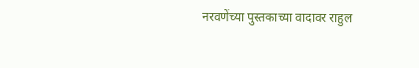नरवणेंच्या पुस्तकाच्या वादावर राहुल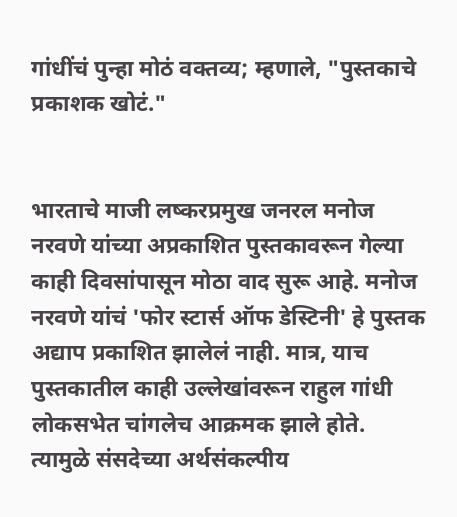गांधींचं पुन्हा मोठं वक्तव्य; म्हणाले, "पुस्तकाचे प्रकाशक खोटं."


भारताचे माजी लष्करप्रमुख जनरल मनोज नरवणे यांच्या अप्रकाशित पुस्तकावरून गेल्या काही दिवसांपासून मोठा वाद सुरू आहे. मनोज नरवणे यांचं 'फोर स्टार्स ऑफ डेस्टिनी' हे पुस्तक अद्याप प्रकाशित झालेलं नाही. मात्र, याच पुस्तकातील काही उल्लेखांवरून राहुल गांधी लोकसभेत चांगलेच आक्रमक झाले होते. त्यामुळे संसदेच्या अर्थसंकल्पीय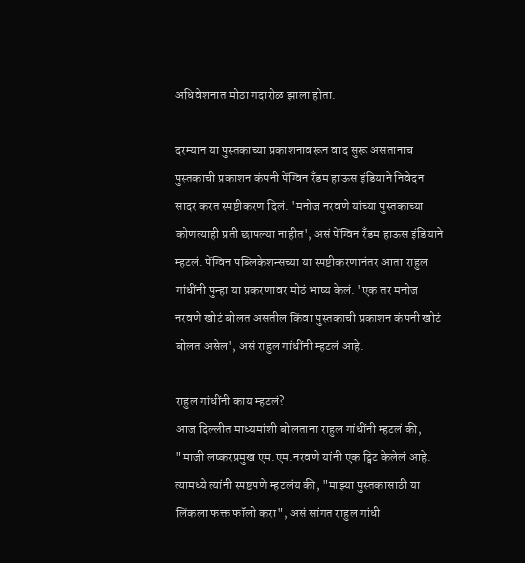अधिवेशनात मोठा गदारोळ झाला होता.

दरम्यान या पुस्तकाच्या प्रकाशनावरून वाद सुरू असतानाच पुस्तकाची प्रकाशन कंपनी पेंग्विन रँडम हाऊस इंडियाने निवेदन सादर करत स्पष्टीकरण दिलं. 'मनोज नरवणे यांच्या पुस्तकाच्या कोणत्याही प्रती छापल्या नाहीत', असं पेंग्विन रँडम हाऊस इंडियाने म्हटलं. पेंग्विन पब्लिकेशन्सच्या या स्पष्टीकरणानंतर आता राहुल गांधींनी पुन्हा या प्रकरणावर मोठं भाष्य केलं. 'एक तर मनोज नरवणे खोटं बोलत असतील किंवा पुस्तकाची प्रकाशन कंपनी खोटं बोलत असेल', असं राहुल गांधींनी म्हटलं आहे.

राहुल गांधींनी काय म्हटलं?
आज दिल्लीत माध्यमांशी बोलताना राहुल गांधींनी म्हटलं की, "माजी लष्करप्रमुख एम.एम.नरवणे यांनी एक ट्विट केलेलं आहे. त्यामध्ये त्यांनी स्पष्टपणे म्हटलंय की, "माझ्या पुस्तकासाठी या लिंकला फक्त फॉलो करा", असं सांगत राहुल गांधी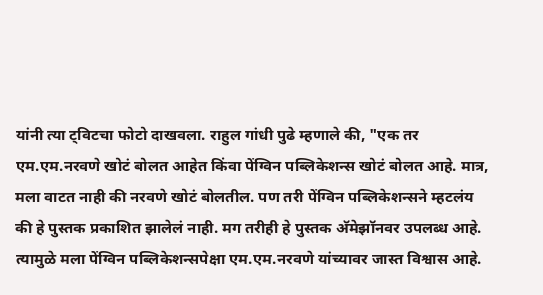यांनी त्या ट्विटचा फोटो दाखवला. राहुल गांधी पुढे म्हणाले की, "एक तर एम.एम.नरवणे खोटं बोलत आहेत किंवा पेंग्विन पब्लिकेशन्स खोटं बोलत आहे. मात्र, मला वाटत नाही की नरवणे खोटं बोलतील. पण तरी पेंग्विन पब्लिकेशन्सने म्हटलंय की हे पुस्तक प्रकाशित झालेलं नाही. मग तरीही हे पुस्तक अ‍ॅमेझॉनवर उपलब्ध आहे. त्यामुळे मला पेंग्विन पब्लिकेशन्सपेक्षा एम.एम.नरवणे यांच्यावर जास्त विश्वास आहे.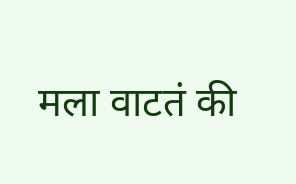मला वाटतं की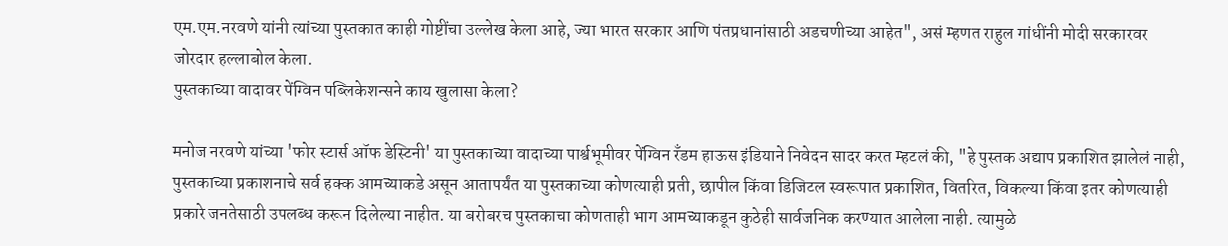एम.एम.नरवणे यांनी त्यांच्या पुस्तकात काही गोष्टींचा उल्लेख केला आहे, ज्या भारत सरकार आणि पंतप्रधानांसाठी अडचणीच्या आहेत", असं म्हणत राहुल गांधींनी मोदी सरकारवर जोरदार हल्लाबोल केला.
पुस्तकाच्या वादावर पेंग्विन पब्लिकेशन्सने काय खुलासा केला?

मनोज नरवणे यांच्या 'फोर स्टार्स ऑफ डेस्टिनी' या पुस्तकाच्या वादाच्या पार्श्वभूमीवर पेंग्विन रँडम हाऊस इंडियाने निवेदन सादर करत म्हटलं की, "हे पुस्तक अद्याप प्रकाशित झालेलं नाही, पुस्तकाच्या प्रकाशनाचे सर्व हक्क आमच्याकडे असून आतापर्यंत या पुस्तकाच्या कोणत्याही प्रती, छापील किंवा डिजिटल स्वरूपात प्रकाशित, वितरित, विकल्या किंवा इतर कोणत्याही प्रकारे जनतेसाठी उपलब्ध करून दिलेल्या नाहीत. या बरोबरच पुस्तकाचा कोणताही भाग आमच्याकडून कुठेही सार्वजनिक करण्यात आलेला नाही. त्यामुळे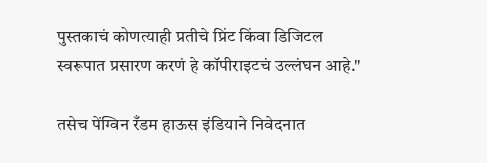पुस्तकाचं कोणत्याही प्रतीचे प्रिंट किंवा डिजिटल स्वरूपात प्रसारण करणं हे कॉपीराइटचं उल्लंघन आहे."

तसेच पेंग्विन रँडम हाऊस इंडियाने निवेदनात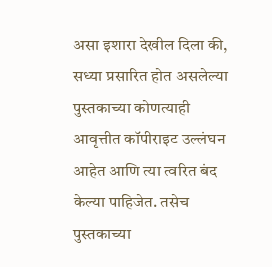असा इशारा देखील दिला की, सध्या प्रसारित होत असलेल्या पुस्तकाच्या कोणत्याही आवृत्तीत कॉपीराइट उल्लंघन आहेत आणि त्या त्वरित बंद केल्या पाहिजेत. तसेच पुस्तकाच्या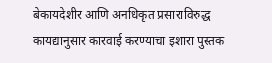बेकायदेशीर आणि अनधिकृत प्रसाराविरुद्ध कायद्यानुसार कारवाई करण्याचा इशारा पुस्तक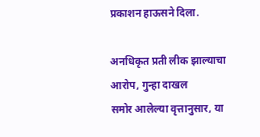प्रकाशन हाऊसने दिला.

अनधिकृत प्रती लीक झाल्याचा आरोप, गुन्हा दाखल
समोर आलेल्या वृत्तानुसार, या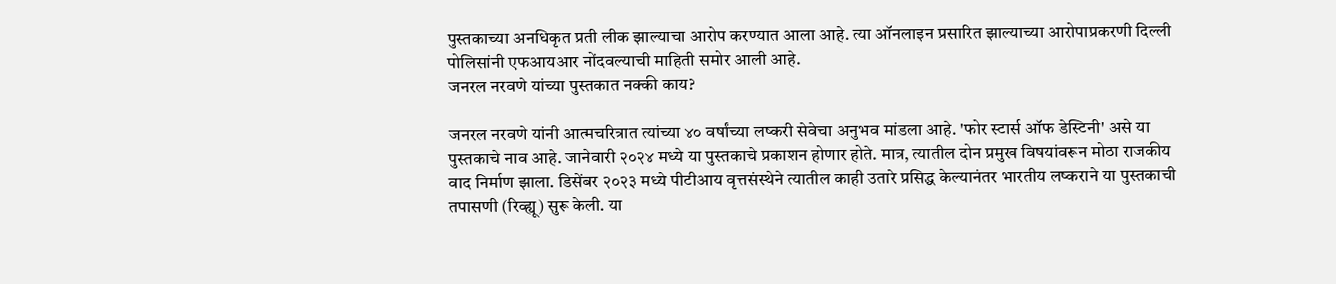पुस्तकाच्या अनधिकृत प्रती लीक झाल्याचा आरोप करण्यात आला आहे. त्या ऑनलाइन प्रसारित झाल्याच्या आरोपाप्रकरणी दिल्ली पोलिसांनी एफआयआर नोंदवल्याची माहिती समोर आली आहे.
जनरल नरवणे यांच्या पुस्तकात नक्की काय?

जनरल नरवणे यांनी आत्मचरित्रात त्यांच्या ४० वर्षांच्या लष्करी सेवेचा अनुभव मांडला आहे. 'फोर स्टार्स ऑफ डेस्टिनी' असे या पुस्तकाचे नाव आहे. जानेवारी २०२४ मध्ये या पुस्तकाचे प्रकाशन होणार होते. मात्र, त्यातील दोन प्रमुख विषयांवरून मोठा राजकीय वाद निर्माण झाला. डिसेंबर २०२३ मध्ये पीटीआय वृत्तसंस्थेने त्यातील काही उतारे प्रसिद्ध केल्यानंतर भारतीय लष्कराने या पुस्तकाची तपासणी (रिव्ह्यू) सुरू केली. या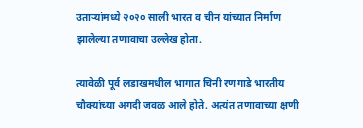उताऱ्यांमध्ये २०२० साली भारत व चीन यांच्यात निर्माण झालेल्या तणावाचा उल्लेख होता.

त्यावेळी पूर्व लडाखमधील भागात चिनी रणगाडे भारतीय चौक्यांच्या अगदी जवळ आले होते. अत्यंत तणावाच्या क्षणी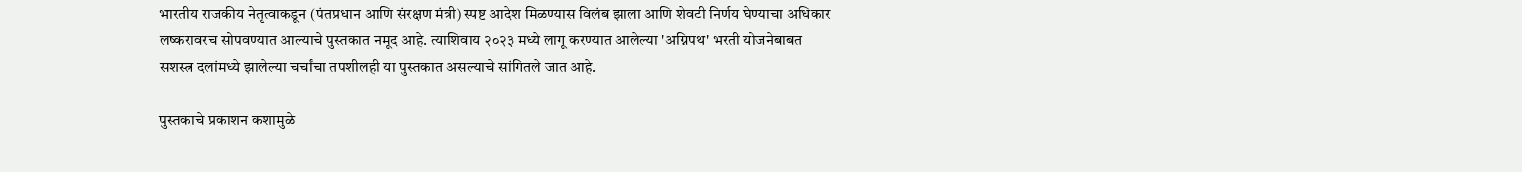भारतीय राजकीय नेतृत्वाकडून (पंतप्रधान आणि संरक्षण मंत्री) स्पष्ट आदेश मिळण्यास विलंब झाला आणि शेवटी निर्णय घेण्याचा अधिकार लष्करावरच सोपवण्यात आल्याचे पुस्तकात नमूद आहे. त्याशिवाय २०२३ मध्ये लागू करण्यात आलेल्या 'अग्निपथ' भरती योजनेबाबत सशस्त्र दलांमध्ये झालेल्या चर्चांचा तपशीलही या पुस्तकात असल्याचे सांगितले जात आहे.

पुस्तकाचे प्रकाशन कशामुळे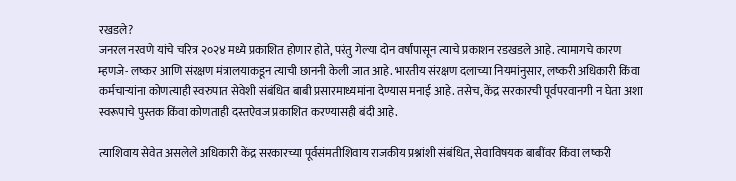रखडले?
जनरल नरवणे यांचे चरित्र २०२४ मध्ये प्रकाशित होणार होते, परंतु गेल्या दोन वर्षांपासून त्याचे प्रकाशन रडखडले आहे. त्यामागचे कारण म्हणजे- लष्कर आणि संरक्षण मंत्रालयाकडून त्याची छाननी केली जात आहे. भारतीय संरक्षण दलाच्या नियमांनुसार, लष्करी अधिकारी किंवा कर्मचाऱ्यांना कोणत्याही स्वरुपात सेवेशी संबंधित बाबी प्रसारमाध्यमांना देण्यास मनाई आहे. तसेच, केंद्र सरकारची पूर्वपरवानगी न घेता अशा स्वरूपाचे पुस्तक किंवा कोणताही दस्तऐवज प्रकाशित करण्यासही बंदी आहे.

त्याशिवाय सेवेत असलेले अधिकारी केंद्र सरकारच्या पूर्वसंमतीशिवाय राजकीय प्रश्नांशी संबंधित, सेवाविषयक बाबींवर किंवा लष्करी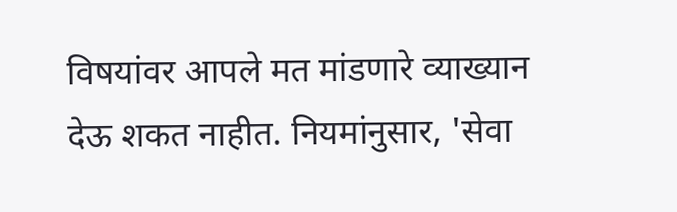विषयांवर आपले मत मांडणारे व्याख्यान देऊ शकत नाहीत. नियमांनुसार, 'सेवा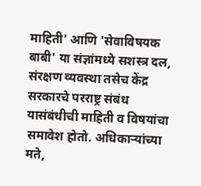माहिती' आणि 'सेवाविषयक बाबी' या संज्ञांमध्ये सशस्त्र दल, संरक्षण व्यवस्था तसेच केंद्र सरकारचे परराष्ट्र संबंध यासंबंधीची माहिती व विषयांचा समावेश होतो. अधिकाऱ्यांच्या मते,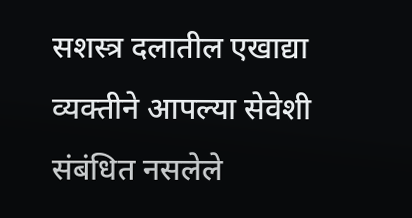सशस्त्र दलातील एखाद्या व्यक्तीने आपल्या सेवेशी संबंधित नसलेले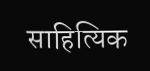साहित्यिक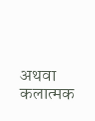अथवा कलात्मक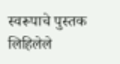स्वरूपाचे पुस्तक लिहिलेले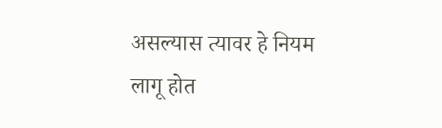असल्यास त्यावर हे नियम लागू होत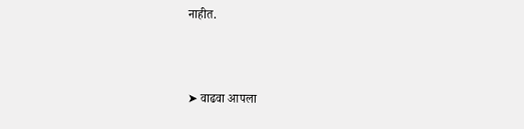नाहीत.



➤ वाढवा आपला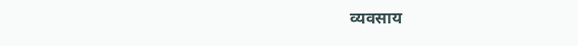व्यवसाय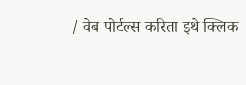/ वेब पोर्टल्स करिता इथे क्लिक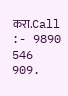करा.Call :- 9890 546 909.